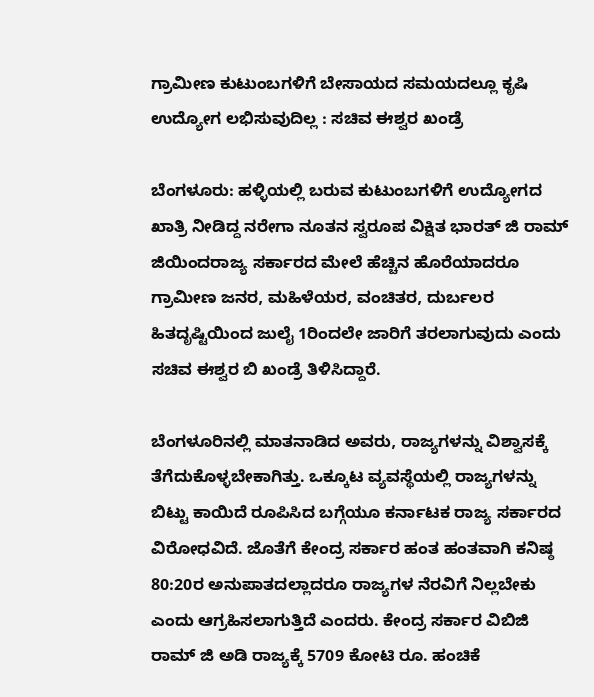ಗ್ರಾಮೀಣ ಕುಟುಂಬಗಳಿಗೆ ಬೇಸಾಯದ ಸಮಯದಲ್ಲೂ ಕೃಷಿ ಉದ್ಯೋಗ ಲಭಿಸುವುದಿಲ್ಲ : ಸಚಿವ ಈಶ್ವರ ಖಂಡ್ರೆ

ಬೆಂಗಳೂರು: ಹಳ್ಳಿಯಲ್ಲಿ ಬರುವ ಕುಟುಂಬಗಳಿಗೆ ಉದ್ಯೋಗದ ಖಾತ್ರಿ ನೀಡಿದ್ದ ನರೇಗಾ ನೂತನ ಸ್ವರೂಪ ವಿಕ್ಷಿತ ಭಾರತ್ ಜಿ ರಾಮ್ ಜಿಯಿಂದರಾಜ್ಯ ಸರ್ಕಾರದ ಮೇಲೆ ಹೆಚ್ಚಿನ ಹೊರೆಯಾದರೂ ಗ್ರಾಮೀಣ ಜನರ, ಮಹಿಳೆಯರ, ವಂಚಿತರ, ದುರ್ಬಲರ ಹಿತದೃಷ್ಟಿಯಿಂದ ಜುಲೈ 1ರಿಂದಲೇ ಜಾರಿಗೆ ತರಲಾಗುವುದು ಎಂದು ಸಚಿವ ಈಶ್ವರ ಬಿ ಖಂಡ್ರೆ ತಿಳಿಸಿದ್ದಾರೆ.

ಬೆಂಗಳೂರಿನಲ್ಲಿ ಮಾತನಾಡಿದ ಅವರು, ರಾಜ್ಯಗಳನ್ನು ವಿಶ್ವಾಸಕ್ಕೆ ತೆಗೆದುಕೊಳ್ಳಬೇಕಾಗಿತ್ತು. ಒಕ್ಕೂಟ ವ್ಯವಸ್ಥೆಯಲ್ಲಿ ರಾಜ್ಯಗಳನ್ನು ಬಿಟ್ಟು ಕಾಯಿದೆ ರೂಪಿಸಿದ ಬಗ್ಗೆಯೂ ಕರ್ನಾಟಕ ರಾಜ್ಯ ಸರ್ಕಾರದ ವಿರೋಧವಿದೆ. ಜೊತೆಗೆ ಕೇಂದ್ರ ಸರ್ಕಾರ ಹಂತ ಹಂತವಾಗಿ ಕನಿಷ್ಠ 80:20ರ ಅನುಪಾತದಲ್ಲಾದರೂ ರಾಜ್ಯಗಳ ನೆರವಿಗೆ ನಿಲ್ಲಬೇಕು ಎಂದು ಆಗ್ರಹಿಸಲಾಗುತ್ತಿದೆ ಎಂದರು. ಕೇಂದ್ರ ಸರ್ಕಾರ ವಿಬಿಜಿ ರಾಮ್ ಜಿ ಅಡಿ ರಾಜ್ಯಕ್ಕೆ 5709 ಕೋಟಿ ರೂ. ಹಂಚಿಕೆ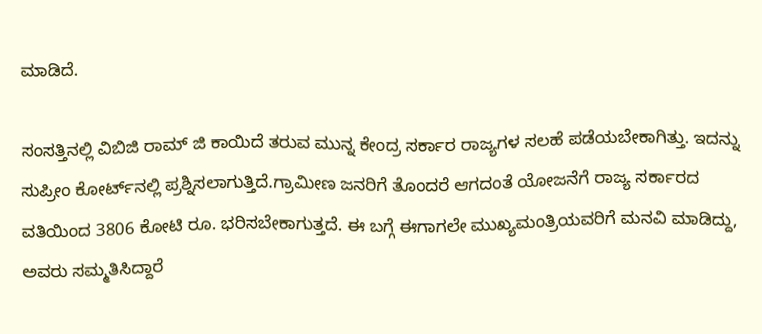ಮಾಡಿದೆ.

ಸಂಸತ್ತಿನಲ್ಲಿ ವಿಬಿಜಿ ರಾಮ್ ಜಿ ಕಾಯಿದೆ ತರುವ ಮುನ್ನ ಕೇಂದ್ರ ಸರ್ಕಾರ ರಾಜ್ಯಗಳ ಸಲಹೆ ಪಡೆಯಬೇಕಾಗಿತ್ತು. ಇದನ್ನು ಸುಪ್ರೀಂ ಕೋರ್ಟ್‌ನಲ್ಲಿ ಪ್ರಶ್ನಿಸಲಾಗುತ್ತಿದೆ.ಗ್ರಾಮೀಣ ಜನರಿಗೆ ತೊಂದರೆ ಆಗದಂತೆ ಯೋಜನೆಗೆ ರಾಜ್ಯ ಸರ್ಕಾರದ ವತಿಯಿಂದ 3806 ಕೋಟಿ ರೂ. ಭರಿಸಬೇಕಾಗುತ್ತದೆ. ಈ ಬಗ್ಗೆ ಈಗಾಗಲೇ ಮುಖ್ಯಮಂತ್ರಿಯವರಿಗೆ ಮನವಿ ಮಾಡಿದ್ದು, ಅವರು ಸಮ್ಮತಿಸಿದ್ದಾರೆ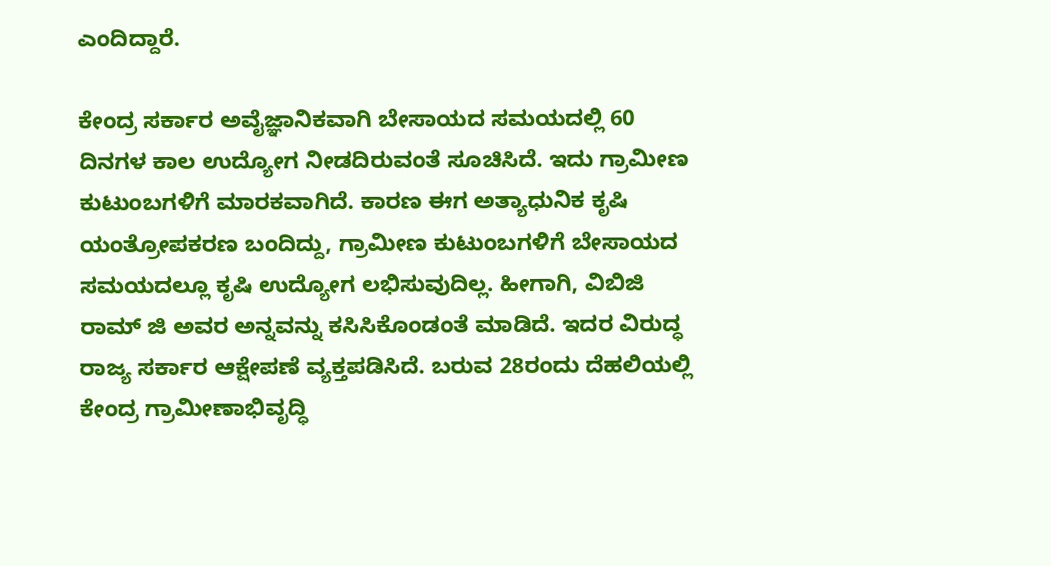ಎಂದಿದ್ದಾರೆ.

ಕೇಂದ್ರ ಸರ್ಕಾರ ಅವೈಜ್ಞಾನಿಕವಾಗಿ ಬೇಸಾಯದ ಸಮಯದಲ್ಲಿ 60 ದಿನಗಳ ಕಾಲ ಉದ್ಯೋಗ ನೀಡದಿರುವಂತೆ ಸೂಚಿಸಿದೆ. ಇದು ಗ್ರಾಮೀಣ ಕುಟುಂಬಗಳಿಗೆ ಮಾರಕವಾಗಿದೆ. ಕಾರಣ ಈಗ ಅತ್ಯಾಧುನಿಕ ಕೃಷಿ ಯಂತ್ರೋಪಕರಣ ಬಂದಿದ್ದು, ಗ್ರಾಮೀಣ ಕುಟುಂಬಗಳಿಗೆ ಬೇಸಾಯದ ಸಮಯದಲ್ಲೂ ಕೃಷಿ ಉದ್ಯೋಗ ಲಭಿಸುವುದಿಲ್ಲ. ಹೀಗಾಗಿ, ವಿಬಿಜಿ ರಾಮ್ ಜಿ ಅವರ ಅನ್ನವನ್ನು ಕಸಿಸಿಕೊಂಡಂತೆ ಮಾಡಿದೆ. ಇದರ ವಿರುದ್ಧ ರಾಜ್ಯ ಸರ್ಕಾರ ಆಕ್ಷೇಪಣೆ ವ್ಯಕ್ತಪಡಿಸಿದೆ. ಬರುವ 28ರಂದು ದೆಹಲಿಯಲ್ಲಿ ಕೇಂದ್ರ ಗ್ರಾಮೀಣಾಭಿವೃದ್ಧಿ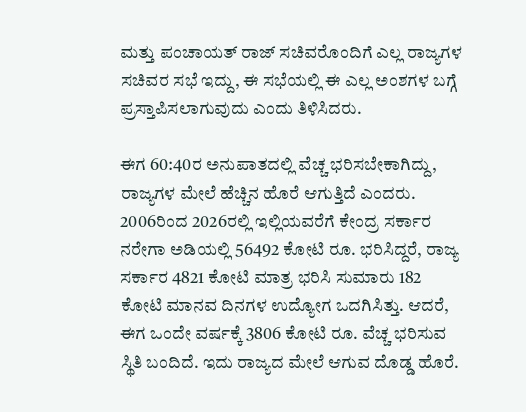ಮತ್ತು ಪಂಚಾಯತ್ ರಾಜ್ ಸಚಿವರೊಂದಿಗೆ ಎಲ್ಲ ರಾಜ್ಯಗಳ ಸಚಿವರ ಸಭೆ ಇದ್ದು, ಈ ಸಭೆಯಲ್ಲಿ ಈ ಎಲ್ಲ ಅಂಶಗಳ ಬಗ್ಗೆ ಪ್ರಸ್ತಾಪಿಸಲಾಗುವುದು ಎಂದು ತಿಳಿಸಿದರು.

ಈಗ 60:40ರ ಅನುಪಾತದಲ್ಲಿ ವೆಚ್ಚ ಭರಿಸಬೇಕಾಗಿದ್ದು, ರಾಜ್ಯಗಳ ಮೇಲೆ ಹೆಚ್ಚಿನ ಹೊರೆ ಆಗುತ್ತಿದೆ ಎಂದರು. 2006ರಿಂದ 2026ರಲ್ಲಿ ಇಲ್ಲಿಯವರೆಗೆ ಕೇಂದ್ರ ಸರ್ಕಾರ ನರೇಗಾ ಅಡಿಯಲ್ಲಿ 56492 ಕೋಟಿ ರೂ. ಭರಿಸಿದ್ದರೆ, ರಾಜ್ಯ ಸರ್ಕಾರ 4821 ಕೋಟಿ ಮಾತ್ರ ಭರಿಸಿ ಸುಮಾರು 182 ಕೋಟಿ ಮಾನವ ದಿನಗಳ ಉದ್ಯೋಗ ಒದಗಿಸಿತ್ತು. ಆದರೆ, ಈಗ ಒಂದೇ ವರ್ಷಕ್ಕೆ 3806 ಕೋಟಿ ರೂ. ವೆಚ್ಚ ಭರಿಸುವ ಸ್ಥಿತಿ ಬಂದಿದೆ. ಇದು ರಾಜ್ಯದ ಮೇಲೆ ಆಗುವ ದೊಡ್ಡ ಹೊರೆ.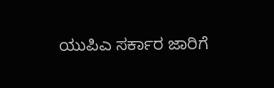ಯುಪಿಎ ಸರ್ಕಾರ ಜಾರಿಗೆ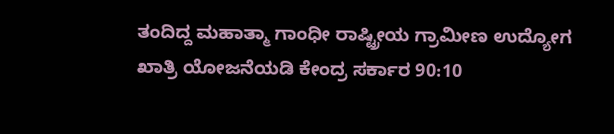ತಂದಿದ್ದ ಮಹಾತ್ಮಾ ಗಾಂಧೀ ರಾಷ್ಟ್ರೀಯ ಗ್ರಾಮೀಣ ಉದ್ಯೋಗ ಖಾತ್ರಿ ಯೋಜನೆಯಡಿ ಕೇಂದ್ರ ಸರ್ಕಾರ 90:10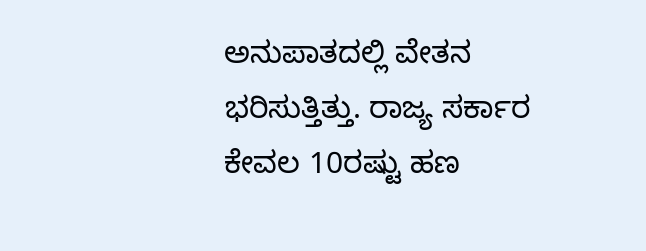ಅನುಪಾತದಲ್ಲಿ ವೇತನ ಭರಿಸುತ್ತಿತ್ತು. ರಾಜ್ಯ ಸರ್ಕಾರ ಕೇವಲ 10ರಷ್ಟು ಹಣ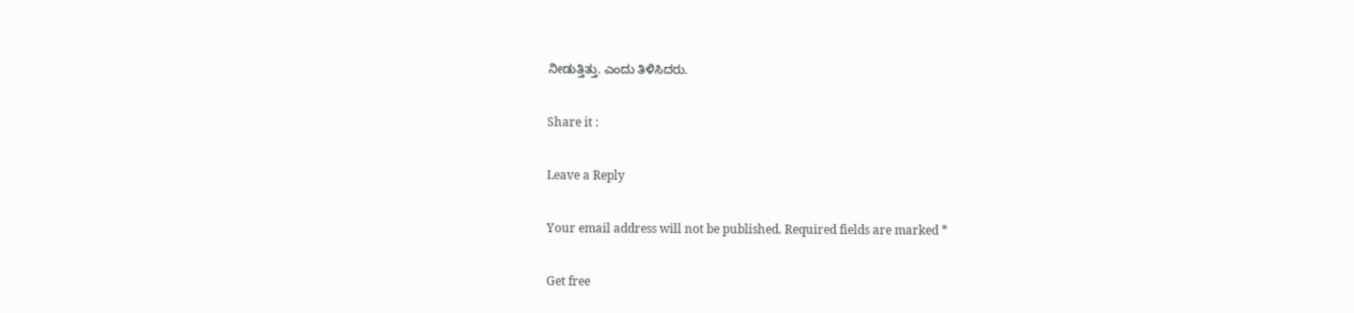ನೀಡುತ್ತಿತ್ತು. ಎಂದು ತಿಳಿಸಿದರು.

Share it :

Leave a Reply

Your email address will not be published. Required fields are marked *

Get free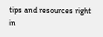tips and resources right in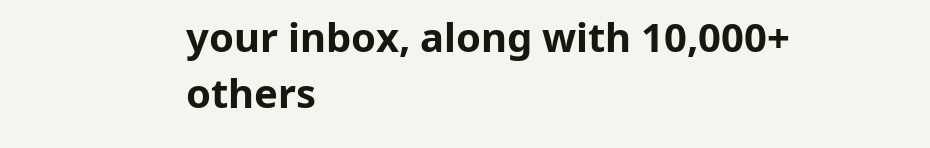your inbox, along with 10,000+ others